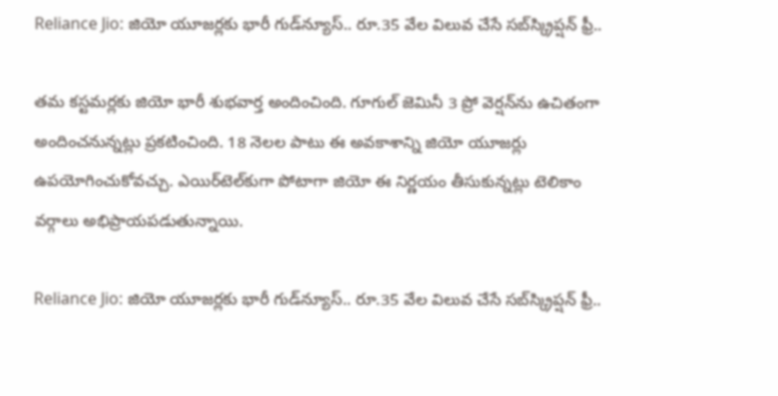Reliance Jio: జియో యూజర్లకు భారీ గుడ్‌న్యూస్.. రూ.35 వేల విలువ చేసే సబ్‌స్క్రిప్షన్ ఫ్రీ..

తమ కస్టమర్లకు జియో భారీ శుభవార్త అందించింది. గూగుల్ జెమినీ 3 ప్రో వెర్షన్‌ను ఉచితంగా అందించనున్నట్లు ప్రకటించింది. 18 నెలల పాటు ఈ అవకాశాన్ని జియో యూజర్లు ఉపయోగించుకోవచ్చు. ఎయిర్‌టెల్‌కుగా పోటాగా జియో ఈ నిర్ణయం తీసుకున్నట్లు టెలికాం వర్గాలు అభిప్రాయపడుతున్నాయి.

Reliance Jio: జియో యూజర్లకు భారీ గుడ్‌న్యూస్.. రూ.35 వేల విలువ చేసే సబ్‌స్క్రిప్షన్ ఫ్రీ..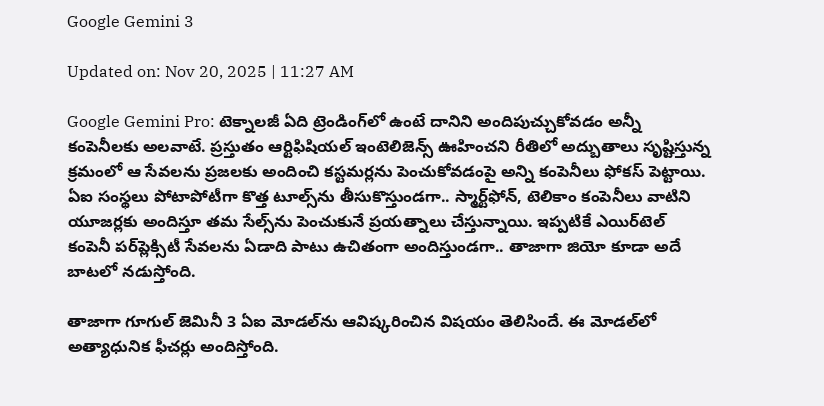Google Gemini 3

Updated on: Nov 20, 2025 | 11:27 AM

Google Gemini Pro: టెక్నాలజీ ఏది ట్రెండింగ్‌లో ఉంటే దానిని అందిపుచ్చుకోవడం అన్నీ కంపెనీలకు అలవాటే. ప్రస్తుతం ఆర్టిఫిషియల్ ఇంటెలిజెన్స్ ఊహించని రీతిలో అద్బుతాలు సృష్టిస్తున్న క్రమంలో ఆ సేవలను ప్రజలకు అందించి కస్టమర్లను పెంచుకోవడంపై అన్ని కంపెనీలు ఫోకస్ పెట్టాయి. ఏఐ సంస్థలు పోటాపోటీగా కొత్త టూల్స్‌ను తీసుకొస్తుండగా.. స్మార్ట్‌ఫోన్, టెలికాం కంపెనీలు వాటిని యూజర్లకు అందిస్తూ తమ సేల్స్‌ను పెంచుకునే ప్రయత్నాలు చేస్తున్నాయి. ఇప్పటికే ఎయిర్‌టెల్ కంపెనీ పర్‌ప్లెక్సిటీ సేవలను ఏడాది పాటు ఉచితంగా అందిస్తుండగా.. తాజాగా జియో కూడా అదే బాటలో నడుస్తోంది.

తాజాగా గూగుల్ జెమినీ 3 ఏఐ మోడల్‌ను ఆవిష్కరించిన విషయం తెలిసిందే. ఈ మోడల్‌లో అత్యాధునిక ఫీచర్లు అందిస్తోంది.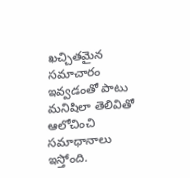ఖచ్చితమైన సమాచారం ఇవ్వడంతో పాటు మనిషిలా తెలివితో ఆలోచించి సమాధానాలు ఇస్తోంది.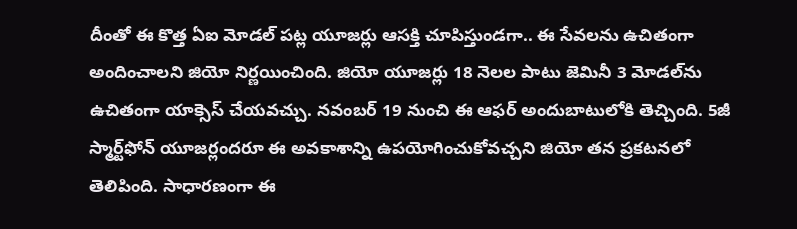దీంతో ఈ కొత్త ఏఐ మోడల్ పట్ల యూజర్లు ఆసక్తి చూపిస్తుండగా.. ఈ సేవలను ఉచితంగా అందించాలని జియో నిర్ణయించింది. జియో యూజర్లు 18 నెలల పాటు జెమినీ 3 మోడల్‌ను ఉచితంగా యాక్సెస్ చేయవచ్చు. నవంబర్ 19 నుంచి ఈ ఆఫర్ అందుబాటులోకి తెచ్చింది. 5జీ స్మార్ట్‌ఫోన్ యూజర్లందరూ ఈ అవకాశాన్ని ఉపయోగించుకోవచ్చని జియో తన ప్రకటనలో తెలిపింది. సాధారణంగా ఈ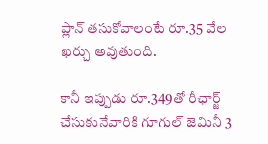ప్లాన్ తసుకోవాలంటే రూ.35 వేల ఖర్చు అవుతుంది.

కానీ ఇప్పుడు రూ.349తో రీఛార్జ్ చేసుకునేవారికి గూగుల్ జెమినీ 3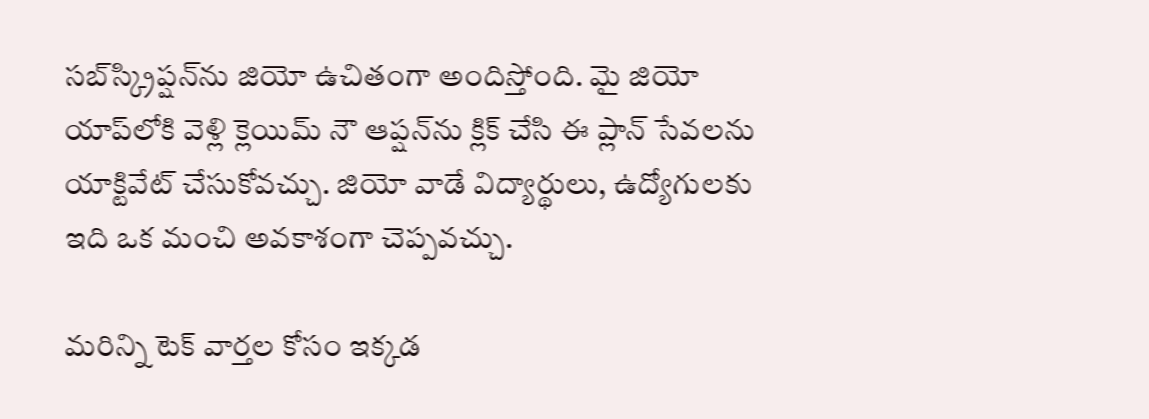సబ్‌స్క్రిప్షన్‌ను జియో ఉచితంగా అందిస్తోంది. మై జియో యాప్‌లోకి వెళ్లి క్లెయిమ్ నౌ ఆప్షన్‌ను క్లిక్ చేసి ఈ ప్లాన్‌ సేవలను యాక్టివేట్ చేసుకోవచ్చు. జియో వాడే విద్యార్థులు, ఉద్యోగులకు ఇది ఒక మంచి అవకాశంగా చెప్పవచ్చు.

మరిన్ని టెక్ వార్తల కోసం ఇక్కడ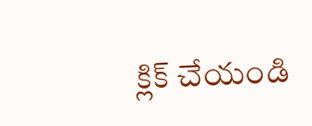క్లిక్ చేయండి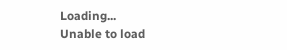Loading...
Unable to load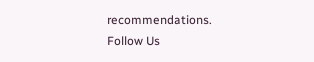recommendations.
Follow Us